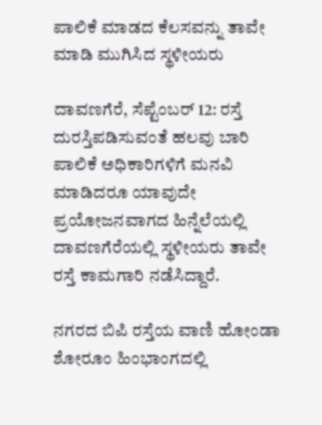ಪಾಲಿಕೆ ಮಾಡದ ಕೆಲಸವನ್ನು‌ ತಾವೇ ಮಾಡಿ ಮುಗಿಸಿದ ಸ್ಥಳೀಯರು

ದಾವಣಗೆರೆ, ಸೆಪ್ಟೆಂಬರ್ 12: ರಸ್ತೆ ದುರಸ್ತಿಪಡಿಸುವಂತೆ ಹಲವು ಬಾರಿ ಪಾಲಿಕೆ ಅಧಿಕಾರಿಗಳಿಗೆ ಮನವಿ ಮಾಡಿದರೂ ಯಾವುದೇ ಪ್ರಯೋಜನವಾಗದ ಹಿನ್ನೆಲೆಯಲ್ಲಿ ದಾವಣಗೆರೆಯಲ್ಲಿ ಸ್ಥಳೀಯರು ತಾವೇ ರಸ್ತೆ ಕಾಮಗಾರಿ ನಡೆಸಿದ್ದಾರೆ.

ನಗರದ ಬಿಪಿ ರಸ್ತೆಯ ವಾಣಿ ಹೋಂಡಾ ಶೋರೂಂ ಹಿಂಭಾಂಗದಲ್ಲಿ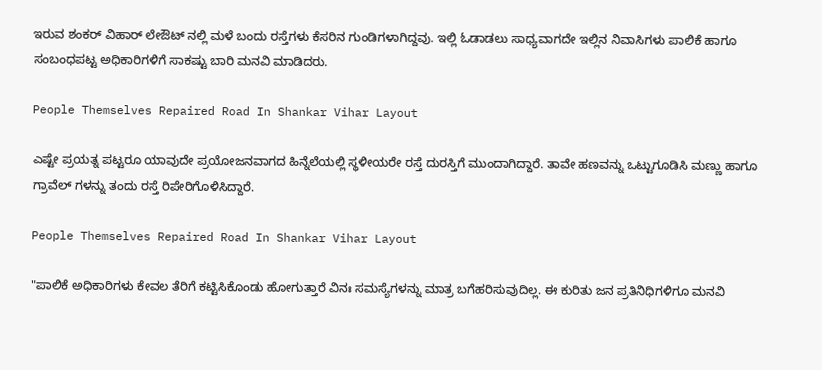ಇರುವ ಶಂಕರ್ ವಿಹಾರ್ ಲೇಔಟ್ ನಲ್ಲಿ ಮಳೆ ಬಂದು ರಸ್ತೆಗಳು ಕೆಸರಿನ ಗುಂಡಿಗಳಾಗಿದ್ದವು. ಇಲ್ಲಿ ಓಡಾಡಲು ಸಾಧ್ಯವಾಗದೇ ಇಲ್ಲಿನ ನಿವಾಸಿಗಳು ಪಾಲಿಕೆ ಹಾಗೂ ಸಂಬಂಧಪಟ್ಟ ಅಧಿಕಾರಿಗಳಿಗೆ ಸಾಕಷ್ಟು ಬಾರಿ ಮನವಿ ಮಾಡಿದರು.

People Themselves Repaired Road In Shankar Vihar Layout

ಎಷ್ಟೇ ಪ್ರಯತ್ನ ಪಟ್ಟರೂ ಯಾವುದೇ ಪ್ರಯೋಜನವಾಗದ ಹಿನ್ನೆಲೆಯಲ್ಲಿ ಸ್ಥಳೀಯರೇ ರಸ್ತೆ ದುರಸ್ತಿಗೆ ಮುಂದಾಗಿದ್ದಾರೆ. ತಾವೇ ಹಣವನ್ನು ಒಟ್ಟುಗೂಡಿಸಿ ಮಣ್ಣು ಹಾಗೂ ಗ್ರಾವೆಲ್ ಗಳನ್ನು ತಂದು ರಸ್ತೆ ರಿಪೇರಿಗೊಳಿಸಿದ್ದಾರೆ.

People Themselves Repaired Road In Shankar Vihar Layout

"ಪಾಲಿಕೆ ಅಧಿಕಾರಿಗಳು ಕೇವಲ ತೆರಿಗೆ ಕಟ್ಟಿಸಿಕೊಂಡು ಹೋಗುತ್ತಾರೆ ವಿನಃ ಸಮಸ್ಯೆಗಳನ್ನು ಮಾತ್ರ ಬಗೆಹರಿಸುವುದಿಲ್ಲ. ಈ ಕುರಿತು ಜನ ಪ್ರತಿನಿಧಿಗಳಿಗೂ ಮನವಿ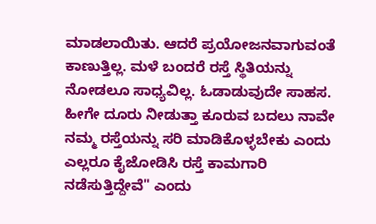ಮಾಡಲಾಯಿತು. ಆದರೆ ಪ್ರಯೋಜನವಾಗುವಂತೆ ಕಾಣುತ್ತಿಲ್ಲ. ಮಳೆ ಬಂದರೆ ರಸ್ತೆ ಸ್ಥಿತಿಯನ್ನು ನೋಡಲೂ ಸಾಧ್ಯವಿಲ್ಲ. ಓಡಾಡುವುದೇ ಸಾಹಸ. ಹೀಗೇ ದೂರು ನೀಡುತ್ತಾ ಕೂರುವ ಬದಲು ನಾವೇ ನಮ್ಮ ರಸ್ತೆಯನ್ನು ಸರಿ ಮಾಡಿಕೊಳ್ಳಬೇಕು ಎಂದು ಎಲ್ಲರೂ ಕೈಜೋಡಿಸಿ ರಸ್ತೆ ಕಾಮಗಾರಿ ನಡೆಸುತ್ತಿದ್ದೇವೆ" ಎಂದು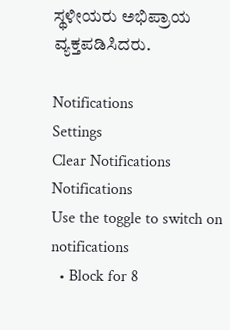ಸ್ಥಳೀಯರು ಅಭಿಪ್ರಾಯ ವ್ಯಕ್ತಪಡಿಸಿದರು.

Notifications
Settings
Clear Notifications
Notifications
Use the toggle to switch on notifications
  • Block for 8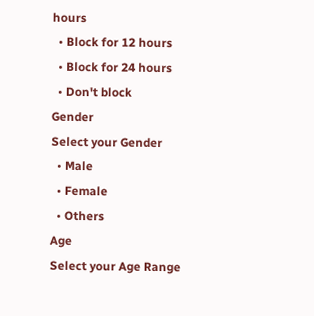hours
  • Block for 12 hours
  • Block for 24 hours
  • Don't block
Gender
Select your Gender
  • Male
  • Female
  • Others
Age
Select your Age Range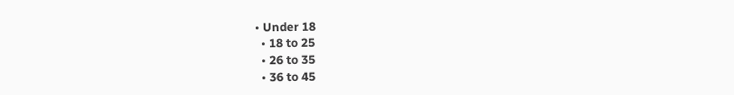• Under 18
  • 18 to 25
  • 26 to 35
  • 36 to 45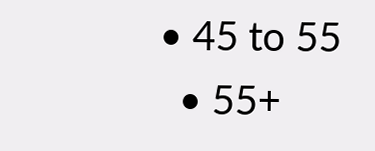• 45 to 55
  • 55+